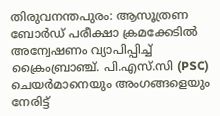തിരുവനന്തപുരം: ആസൂത്രണ ബോർഡ് പരീക്ഷാ ക്രമക്കേടിൽ അന്വേഷണം വ്യാപിപ്പിച്ച് ക്രൈംബ്രാഞ്ച്. പി.എസ്.സി (PSC) ചെയർമാനെയും അംഗങ്ങളെയും നേരിട്ട്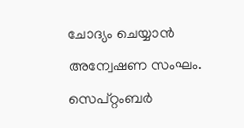ചോദ്യം ചെയ്യാൻ അന്വേഷണ സംഘം.
സെപ്റ്റംബർ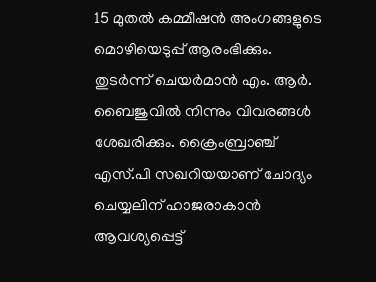15 മുതൽ കമ്മീഷൻ അംഗങ്ങളുടെ മൊഴിയെടുപ്പ് ആരംഭിക്കും. തുടർന്ന് ചെയർമാൻ എം. ആർ. ബൈജുവിൽ നിന്നും വിവരങ്ങൾ ശേഖരിക്കും. ക്രൈംബ്രാഞ്ച് എസ്.പി സഖറിയയാണ് ചോദ്യം ചെയ്യലിന് ഹാജരാകാൻ ആവശ്യപ്പെട്ട്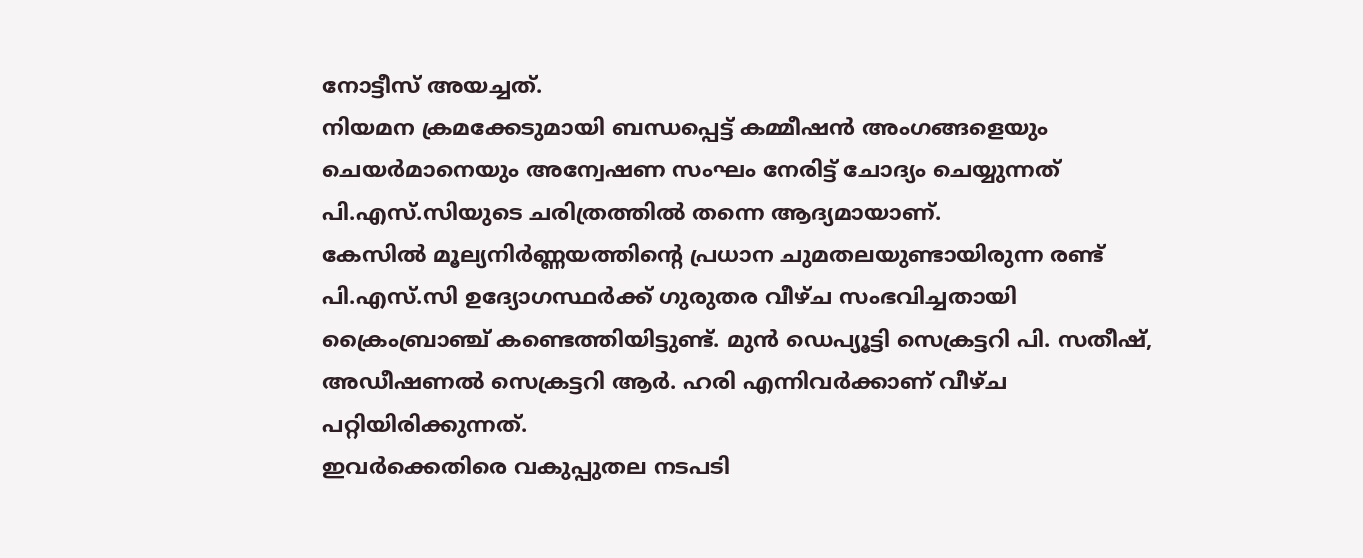നോട്ടീസ് അയച്ചത്.
നിയമന ക്രമക്കേടുമായി ബന്ധപ്പെട്ട് കമ്മീഷൻ അംഗങ്ങളെയും ചെയർമാനെയും അന്വേഷണ സംഘം നേരിട്ട് ചോദ്യം ചെയ്യുന്നത് പി.എസ്.സിയുടെ ചരിത്രത്തിൽ തന്നെ ആദ്യമായാണ്.
കേസിൽ മൂല്യനിർണ്ണയത്തിന്റെ പ്രധാന ചുമതലയുണ്ടായിരുന്ന രണ്ട് പി.എസ്.സി ഉദ്യോഗസ്ഥർക്ക് ഗുരുതര വീഴ്ച സംഭവിച്ചതായി ക്രൈംബ്രാഞ്ച് കണ്ടെത്തിയിട്ടുണ്ട്. മുൻ ഡെപ്യൂട്ടി സെക്രട്ടറി പി. സതീഷ്, അഡീഷണൽ സെക്രട്ടറി ആർ. ഹരി എന്നിവർക്കാണ് വീഴ്ച പറ്റിയിരിക്കുന്നത്.
ഇവർക്കെതിരെ വകുപ്പുതല നടപടി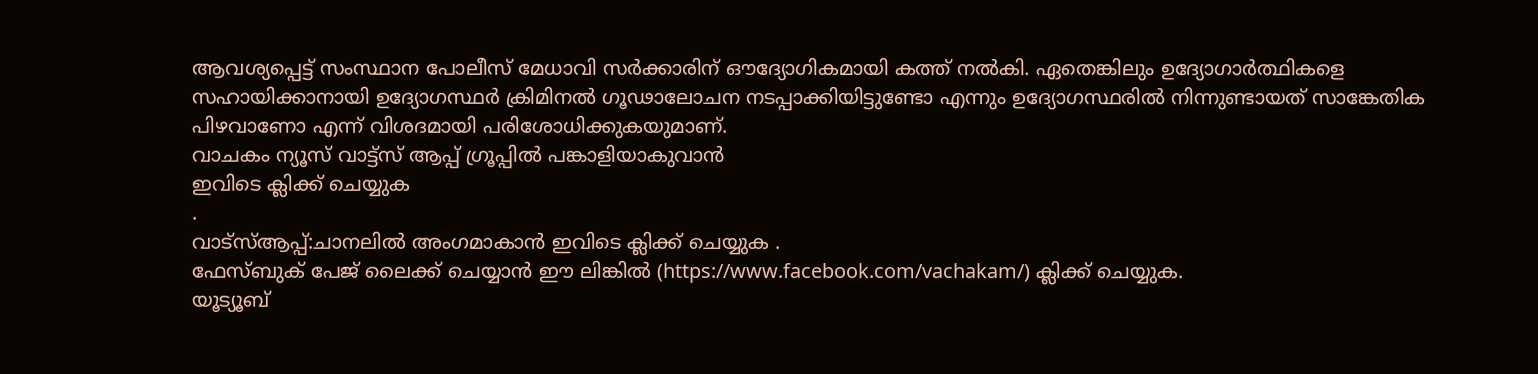ആവശ്യപ്പെട്ട് സംസ്ഥാന പോലീസ് മേധാവി സർക്കാരിന് ഔദ്യോഗികമായി കത്ത് നൽകി. ഏതെങ്കിലും ഉദ്യോഗാർത്ഥികളെ സഹായിക്കാനായി ഉദ്യോഗസ്ഥർ ക്രിമിനൽ ഗൂഢാലോചന നടപ്പാക്കിയിട്ടുണ്ടോ എന്നും ഉദ്യോഗസ്ഥരിൽ നിന്നുണ്ടായത് സാങ്കേതിക പിഴവാണോ എന്ന് വിശദമായി പരിശോധിക്കുകയുമാണ്.
വാചകം ന്യൂസ് വാട്ട്സ് ആപ്പ് ഗ്രൂപ്പിൽ പങ്കാളിയാകുവാൻ
ഇവിടെ ക്ലിക്ക് ചെയ്യുക
.
വാട്സ്ആപ്പ്:ചാനലിൽ അംഗമാകാൻ ഇവിടെ ക്ലിക്ക് ചെയ്യുക .
ഫേസ്ബുക് പേജ് ലൈക്ക് ചെയ്യാൻ ഈ ലിങ്കിൽ (https://www.facebook.com/vachakam/) ക്ലിക്ക് ചെയ്യുക.
യൂട്യൂബ്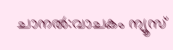ചാനൽ:വാചകം ന്യൂസ്